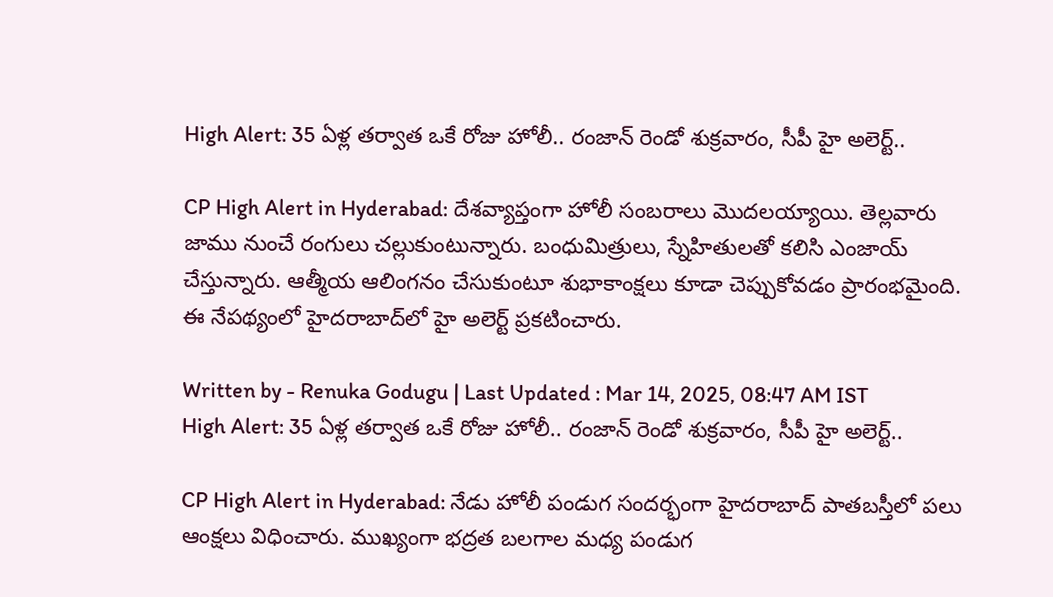High Alert: 35 ఏళ్ల తర్వాత ఒకే రోజు హోలీ.. రంజాన్ రెండో శుక్రవారం, సీపీ హై అలెర్ట్..

CP High Alert in Hyderabad: దేశవ్యాప్తంగా హోలీ సంబరాలు మొదలయ్యాయి. తెల్లవారు జాము నుంచే రంగులు చల్లుకుంటున్నారు. బంధుమిత్రులు, స్నేహితులతో కలిసి ఎంజాయ్ చేస్తున్నారు. ఆత్మీయ ఆలింగనం చేసుకుంటూ శుభాకాంక్షలు కూడా చెప్పుకోవడం ప్రారంభమైంది. ఈ నేపథ్యంలో హైదరాబాద్‌లో హై అలెర్ట్‌ ప్రకటించారు.

Written by - Renuka Godugu | Last Updated : Mar 14, 2025, 08:47 AM IST
High Alert: 35 ఏళ్ల తర్వాత ఒకే రోజు హోలీ.. రంజాన్ రెండో శుక్రవారం, సీపీ హై అలెర్ట్..

CP High Alert in Hyderabad: నేడు హోలీ పండుగ సందర్భంగా హైదరాబాద్ పాతబస్తీలో పలు ఆంక్షలు విధించారు. ముఖ్యంగా భద్రత బలగాల మధ్య పండుగ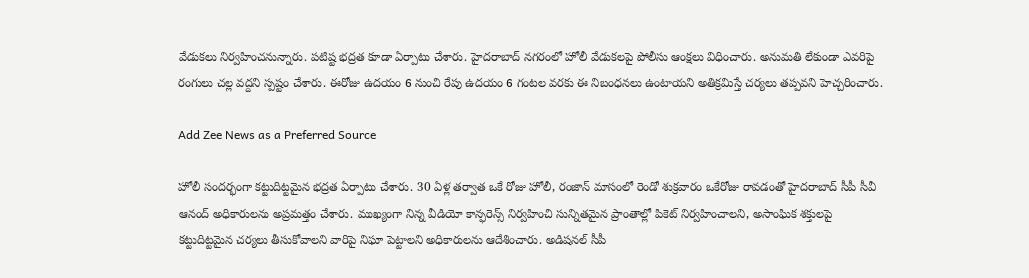వేడుకలు నిర్వహించనున్నారు. పటిష్ట భద్రత కూడా ఏర్పాటు చేశారు. హైదరాబాద్ నగరంలో హోలీ వేడుకలపై పోలీసు ఆంక్షలు విధించారు. అనుమతి లేకుండా ఎవరిపై రంగులు చల్ల వద్దని స్పష్టం చేశారు. ఈరోజు ఉదయం 6 నుంచి రేపు ఉదయం 6 గంటల వరకు ఈ నిబంధనలు ఉంటాయని అతిక్రమిస్తే చర్యలు తప్పవని హెచ్చరించారు.

Add Zee News as a Preferred Source

హోలీ సందర్భంగా కట్టుదిట్టమైన భద్రత ఏర్పాటు చేశారు. 30 ఏళ్ల తర్వాత ఒకే రోజు హోలీ, రంజాన్ మాసంలో రెండో శుక్రవారం ఒకేరోజు రావడంతో హైదరాబాద్ సీపీ సీవీ ఆనంద్ అధికారులను అప్రమత్తం చేశారు. ముఖ్యంగా నిన్న వీడియో కాన్ఫరెన్స్ నిర్వహించి సున్నితమైన ప్రాంతాల్లో పికెట్‌ నిర్వహించాలని, అసాంఘిక శక్తులపై కట్టుదిట్టమైన చర్యలు తీసుకోవాలని వారిపై నిఘా పెట్టాలని అధికారులను ఆదేశించారు. అడిషనల్ సీపీ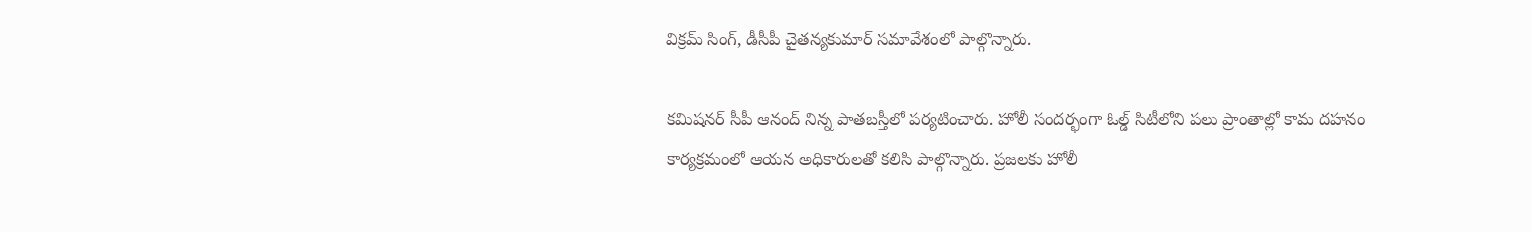విక్రమ్ సింగ్, డీసీపీ చైతన్యకుమార్ సమావేశంలో పాల్గొన్నారు.

కమిషనర్ సీపీ ఆనంద్ నిన్న పాతబస్తీలో పర్యటించారు. హోలీ సందర్భంగా ఓల్డ్ సిటీలోని పలు ప్రాంతాల్లో కామ దహనం కార్యక్రమంలో ఆయన అధికారులతో కలిసి పాల్గొన్నారు. ప్రజలకు హోలీ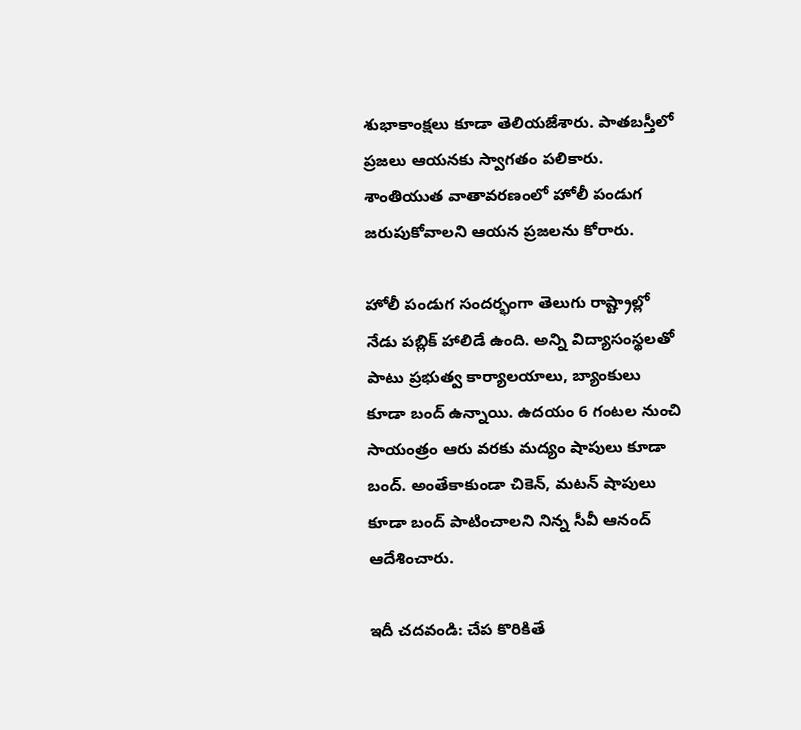శుభాకాంక్షలు కూడా తెలియజేశారు. పాతబస్తీలో ప్రజలు ఆయనకు స్వాగతం పలికారు. శాంతియుత వాతావరణంలో హోలీ పండుగ జరుపుకోవాలని ఆయన ప్రజలను కోరారు.

హోలీ పండుగ సందర్భంగా తెలుగు రాష్ట్రాల్లో నేడు పబ్లిక్ హాలిడే ఉంది. అన్ని విద్యాసంస్థలతో పాటు ప్రభుత్వ కార్యాలయాలు, బ్యాంకులు కూడా బంద్ ఉన్నాయి. ఉదయం 6 గంటల నుంచి సాయంత్రం ఆరు వరకు మద్యం షాపులు కూడా బంద్. అంతేకాకుండా చికెన్, మటన్ షాపులు కూడా బంద్ పాటించాలని నిన్న సీవీ ఆనంద్ ఆదేశించారు.

ఇదీ చదవండి: చేప కొరికితే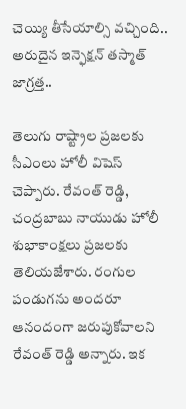చెయ్యి తీసేయాల్సి వచ్చింది.. అరుదైన ఇన్ఫెక్షన్ తస్మాత్‌ జాగ్రత్త..

తెలుగు రాష్ట్రాల ప్రజలకు సీఎంలు హోలీ విషెస్ చెప్పారు. రేవంత్ రెడ్డి, చంద్రబాబు నాయుడు హోలీ శుభాకాంక్షలు ప్రజలకు తెలియజేశారు. రంగుల పండుగను అందరూ ఆనందంగా జరుపుకోవాలని రేవంత్ రెడ్డి అన్నారు. ఇక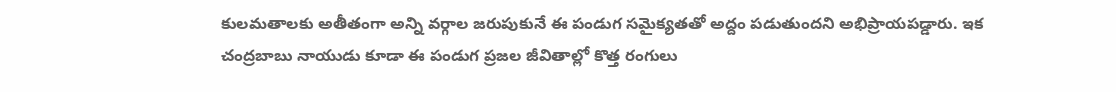కులమతాలకు అతీతంగా అన్ని వర్గాల జరుపుకునే ఈ పండుగ సమైక్యతతో అద్దం పడుతుందని అభిప్రాయపడ్డారు. ఇక చంద్రబాబు నాయుడు కూడా ఈ పండుగ ప్రజల జీవితాల్లో కొత్త రంగులు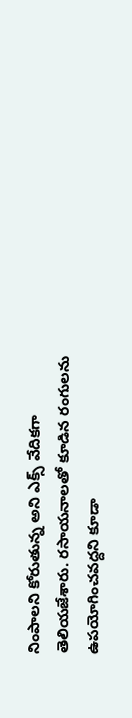నింపాలని కోరుతున్న అని ఎక్స్ వేదికగా తెలియజేశారు. రసాయనాలతో కూడిన రంగులను ఉపయోగించవద్దని కూడా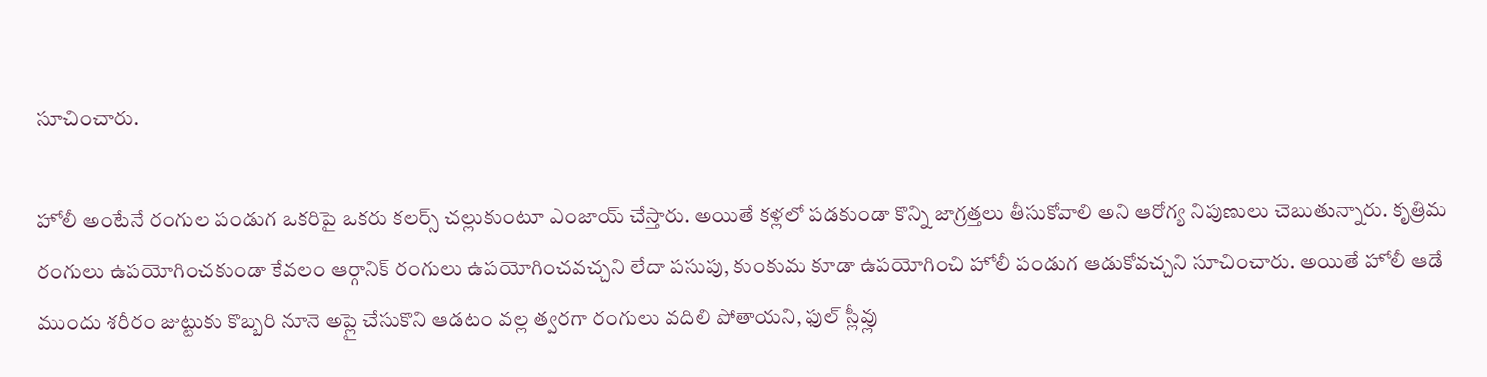సూచించారు.

హోలీ అంటేనే రంగుల పండుగ ఒకరిపై ఒకరు కలర్స్ చల్లుకుంటూ ఎంజాయ్ చేస్తారు. అయితే కళ్లలో పడకుండా కొన్ని జాగ్రత్తలు తీసుకోవాలి అని ఆరోగ్య నిపుణులు చెబుతున్నారు. కృత్రిమ రంగులు ఉపయోగించకుండా కేవలం ఆర్గానిక్ రంగులు ఉపయోగించవచ్చని లేదా పసుపు, కుంకుమ కూడా ఉపయోగించి హోలీ పండుగ ఆడుకోవచ్చని సూచించారు. అయితే హోలీ ఆడే ముందు శరీరం జుట్టుకు కొబ్బరి నూనె అప్లై చేసుకొని ఆడటం వల్ల త్వరగా రంగులు వదిలి పోతాయని, ఫుల్ స్లీవ్లు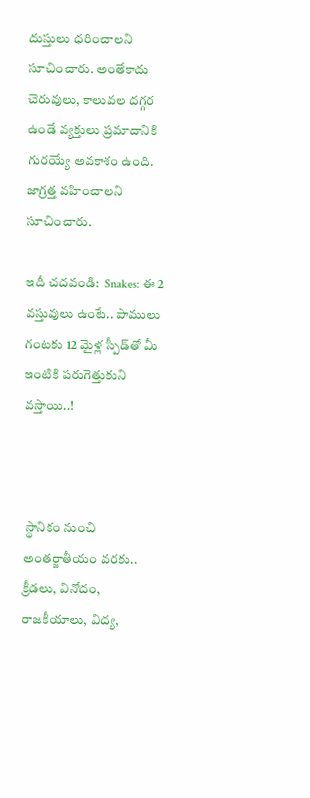దుస్తులు ధరించాలని సూచించారు. అంతేకాదు చెరువులు, కాలువల దగ్గర ఉండే వ్యక్తులు ప్రమాదానికి గురయ్యే అవకాశం ఉంది.  జాగ్రత్త వహించాలని సూచించారు.

ఇదీ చదవండి:  Snakes: ఈ 2 వస్తువులు ఉంటే.. పాములు గంటకు 12 మైళ్ల స్పీడ్‌తో మీ ఇంటికి పరుగెత్తుకుని వస్తాయి..!



 స్థానికం నుంచి అంతర్జాతీయం వరకు.. క్రీడలు, వినోదం, రాజకీయాలు, విద్య,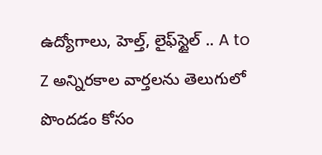ఉద్యోగాలు, హెల్త్, లైఫ్‌స్టైల్ .. A to Z అన్నిరకాల వార్తలను తెలుగులో పొందడం కోసం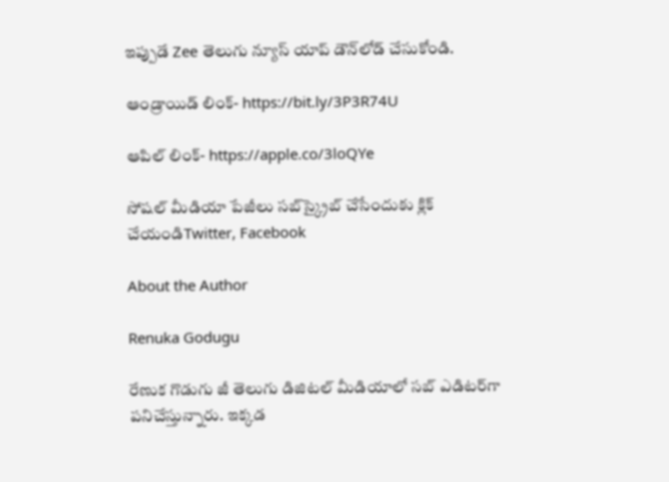ఇప్పుడే Zee తెలుగు న్యూస్ యాప్ డౌన్‌లోడ్ చేసుకోండి.

ఆండ్రాయిడ్ లింక్- https://bit.ly/3P3R74U

ఆపిల్ లింక్- https://apple.co/3loQYe

సోషల్ మీడియా పేజీలు సబ్‌స్క్రైబ్ చేసేందుకు క్లిక్ చేయండిTwitter, Facebook

About the Author

Renuka Godugu

రేణుక గొడుగు జీ తెలుగు డిజిటల్ మీడియాలో సబ్ ఎడిటర్‌గా పనిచేస్తున్నారు. ఇక్కడ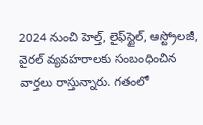2024 నుంచి హెల్త్‌, లైఫ్‌స్టైల్‌, ఆస్ట్రోలజీ, వైరల్‌ వ్యవహరాలకు సంబంధించిన వార్తలు రాస్తున్నారు. గతంలో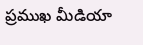ప్రముఖ మీడియా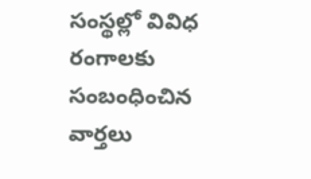సంస్థల్లో వివిధ రంగాలకు సంబంధించిన వార్తలు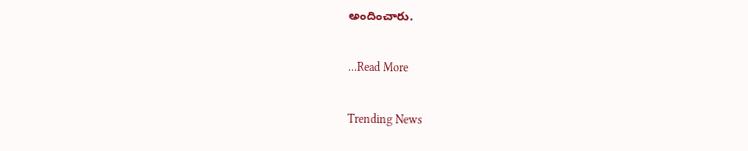అందించారు.

...Read More

Trending News